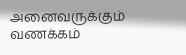அனைவருக்கும் வணக்கம்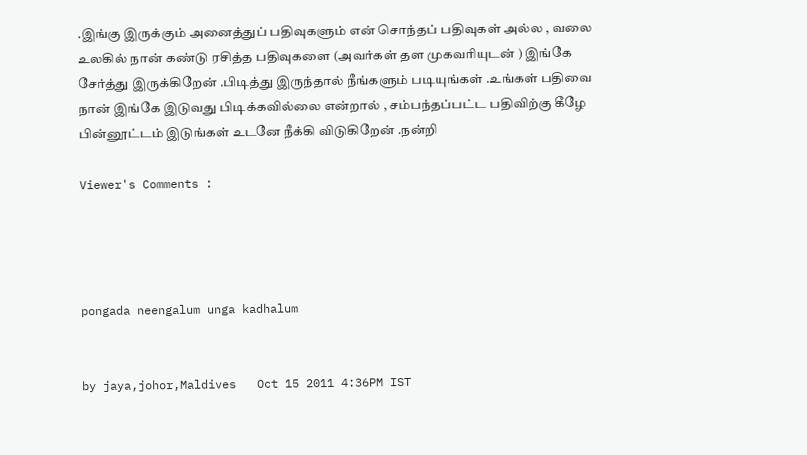.இங்கு இருக்கும் அனைத்துப் பதிவுகளும் என் சொந்தப் பதிவுகள் அல்ல , வலை உலகில் நான் கண்டு ரசித்த பதிவுகளை (அவர்கள் தள முகவரியுடன் ) இங்கே சேர்த்து இருக்கிறேன் .பிடித்து இருந்தால் நீங்களும் படியுங்கள் .உங்கள் பதிவை நான் இங்கே இடுவது பிடிக்கவில்லை என்றால் , சம்பந்தப்பட்ட பதிவிற்கு கீழே பின்னூட்டம் இடுங்கள் உடனே நீக்கி விடுகிறேன் .நன்றி

Viewer's Comments :




pongada neengalum unga kadhalum


by jaya,johor,Maldives   Oct 15 2011 4:36PM IST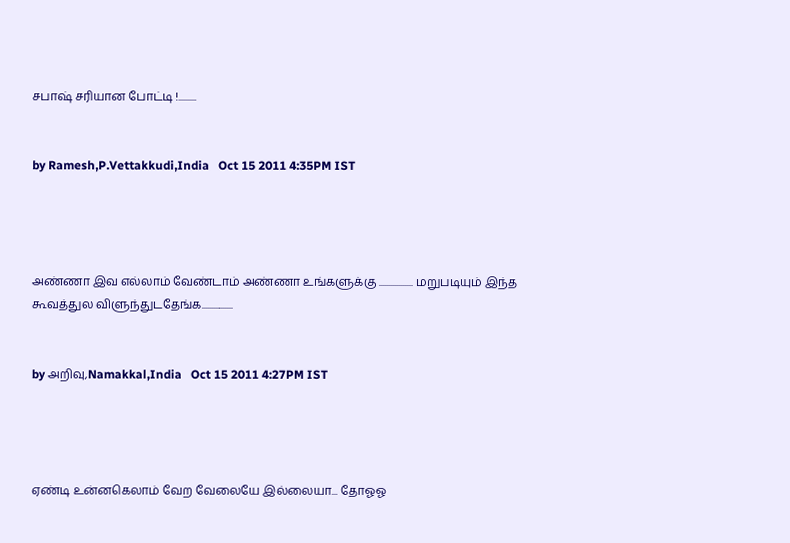சபாஷ் சரியான போட்டி !.........


by Ramesh,P.Vettakkudi,India   Oct 15 2011 4:35PM IST




அண்ணா இவ எல்லாம் வேண்டாம் அண்ணா உங்களுக்கு ................. மறுபடியும் இந்த கூவத்துல விளுந்துடதேங்க................


by அறிவு,Namakkal,India   Oct 15 2011 4:27PM IST




ஏண்டி உன்னகெலாம் வேற வேலையே இல்லையா... தோஓஓ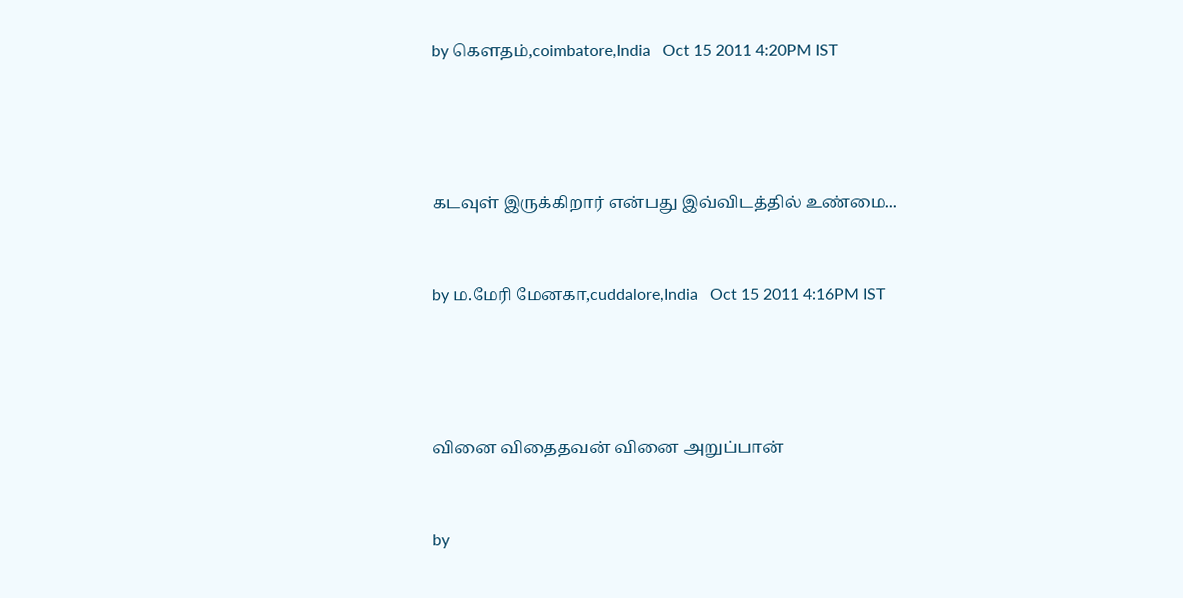by கெளதம்,coimbatore,India   Oct 15 2011 4:20PM IST




கடவுள் இருக்கிறார் என்பது இவ்விடத்தில் உண்மை...


by ம.மேரி மேனகா,cuddalore,India   Oct 15 2011 4:16PM IST




வினை விதைதவன் வினை அறுப்பான்


by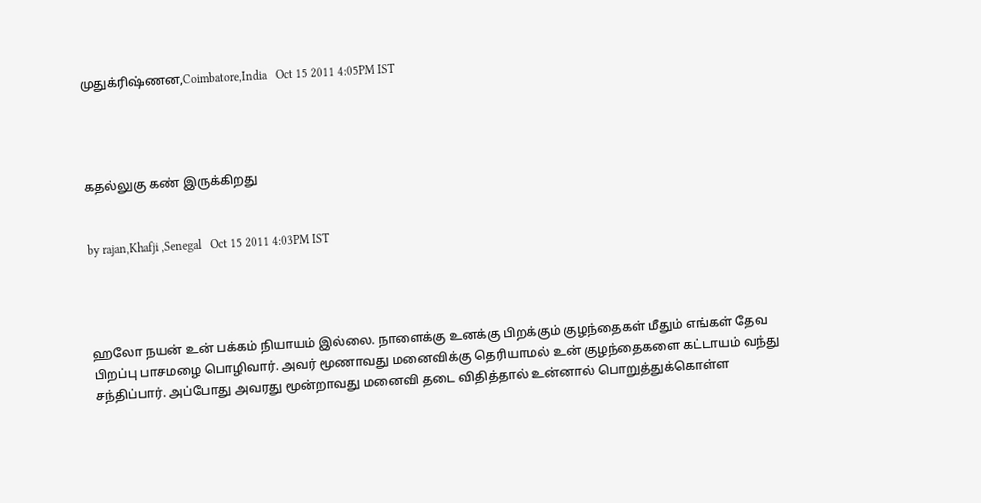முதுக்ரிஷ்ணன,Coimbatore,India   Oct 15 2011 4:05PM IST




கதல்லுகு கண் இருக்கிறது


by rajan,Khafji ,Senegal   Oct 15 2011 4:03PM IST




ஹலோ நயன் உன் பக்கம் நியாயம் இல்லை. நாளைக்கு உனக்கு பிறக்கும் குழந்தைகள் மீதும் எங்கள் தேவ பிறப்பு பாசமழை பொழிவார். அவர் மூணாவது மனைவிக்கு தெரியாமல் உன் குழந்தைகளை கட்டாயம் வந்து சந்திப்பார். அப்போது அவரது மூன்றாவது மனைவி தடை விதித்தால் உன்னால் பொறுத்துக்கொள்ள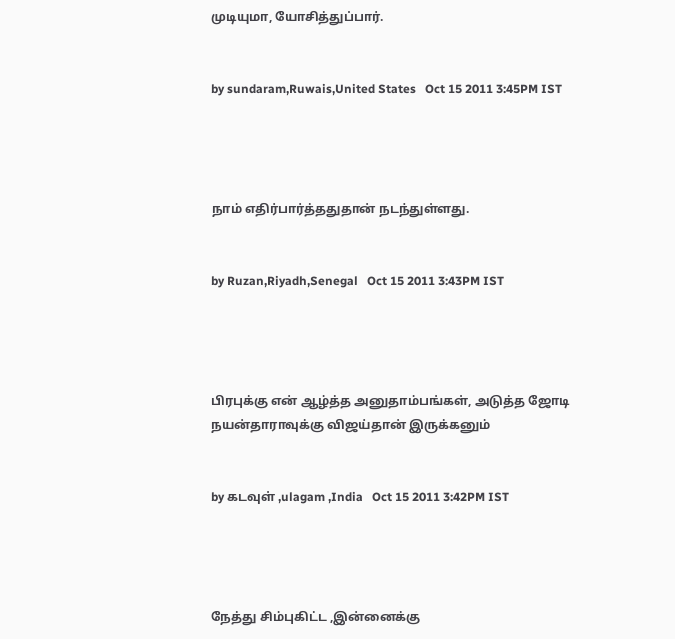முடியுமா, யோசித்துப்பார்.


by sundaram,Ruwais,United States   Oct 15 2011 3:45PM IST




நாம் எதிர்பார்த்ததுதான் நடந்துள்ளது.


by Ruzan,Riyadh,Senegal   Oct 15 2011 3:43PM IST




பிரபுக்கு என் ஆழ்த்த அனுதாம்பங்கள், அடுத்த ஜோடி நயன்தாராவுக்கு விஜய்தான் இருக்கனும்


by கடவுள் ,ulagam ,India   Oct 15 2011 3:42PM IST




நேத்து சிம்புகிட்ட ,இன்னைக்கு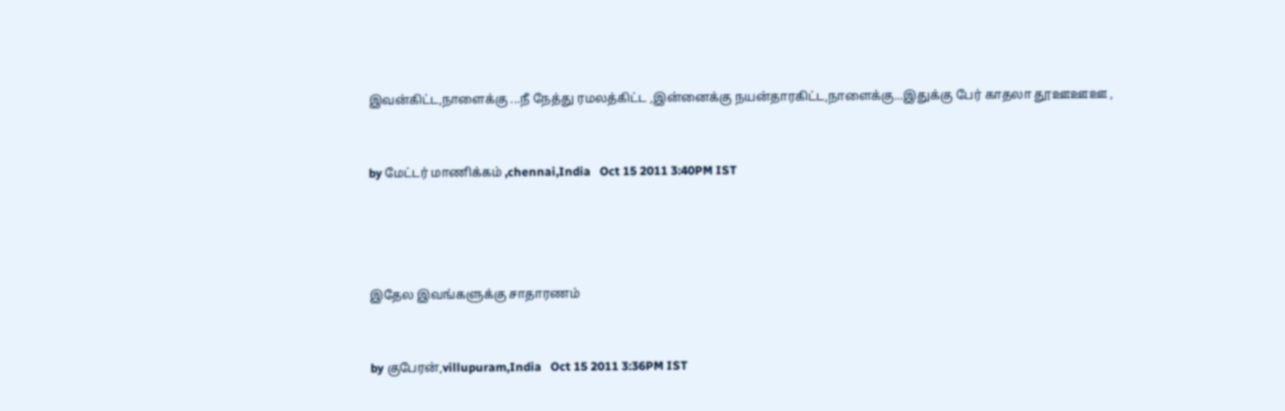இவன்கிட்ட,நாளைக்கு ...நீ நேத்து ரமலத்கிட்ட ,இன்னைக்கு நயன்தாரகிட்ட,நாளைக்கு...இதுக்கு பேர் காதலா தூஊஊஊ ,


by மேட்டர் மாணிக்கம் ,chennai,India   Oct 15 2011 3:40PM IST




இதேல இவங்களுக்கு சாதாரணம்


by குபேரன்,villupuram,India   Oct 15 2011 3:36PM IST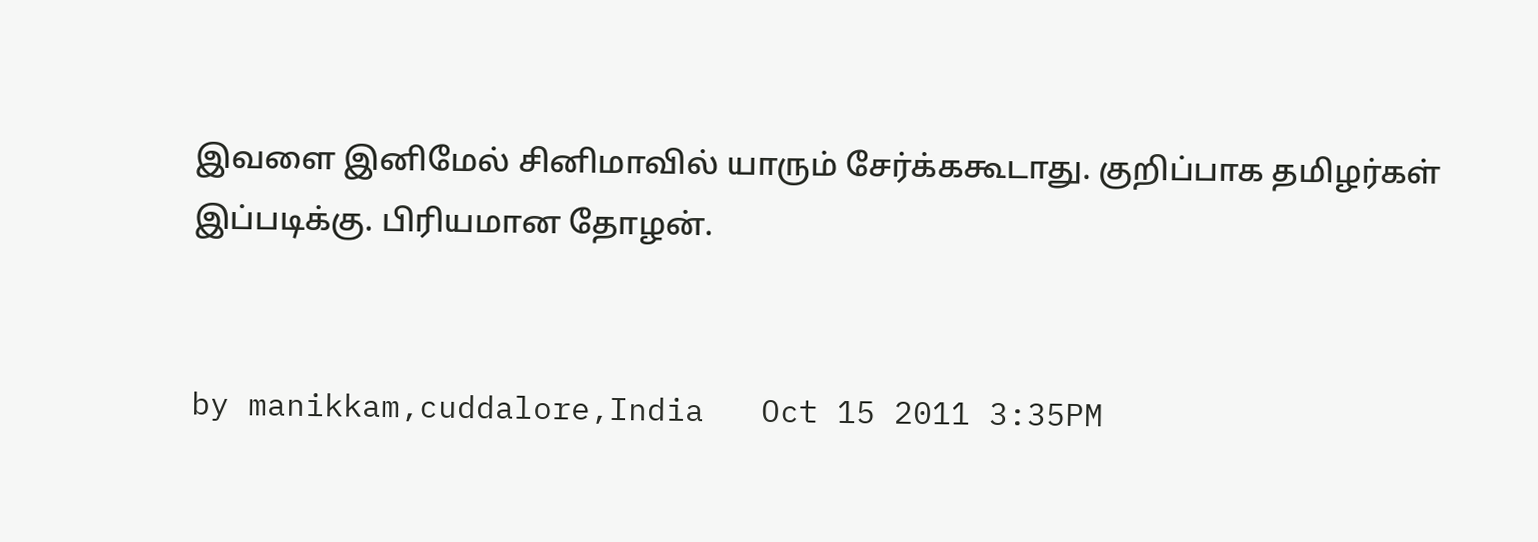இவளை இனிமேல் சினிமாவில் யாரும் சேர்க்ககூடாது. குறிப்பாக தமிழர்கள் இப்படிக்கு. பிரியமான தோழன்.


by manikkam,cuddalore,India   Oct 15 2011 3:35PM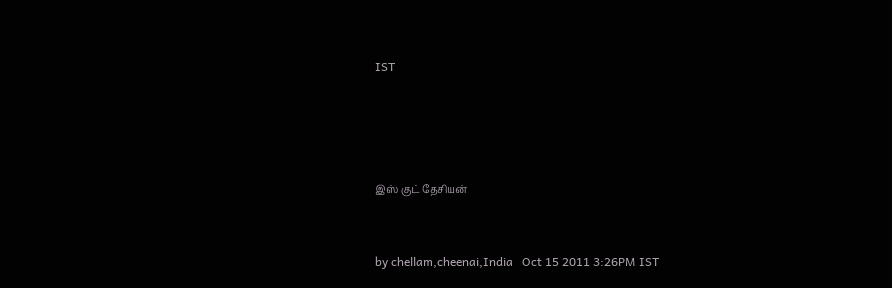IST




இஸ் குட் தேசியன்


by chellam,cheenai,India   Oct 15 2011 3:26PM IST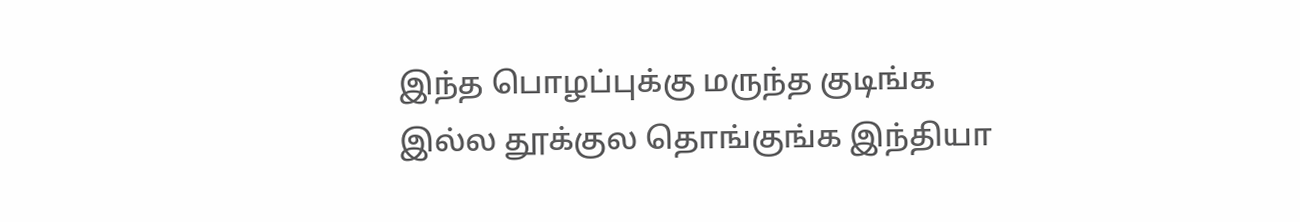இந்த பொழப்புக்கு மருந்த குடிங்க இல்ல தூக்குல தொங்குங்க இந்தியா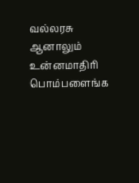வல்லரசு ஆனாலும் உன்னமாதிரி பொம்பளைங்க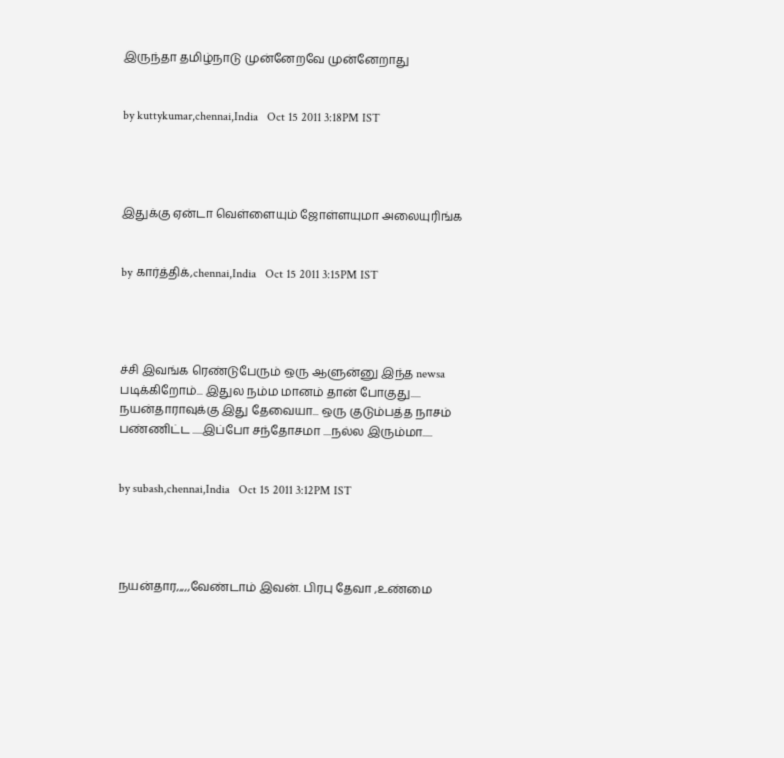இருந்தா தமிழ்நாடு முன்னேறவே முன்னேறாது


by kuttykumar,chennai,India   Oct 15 2011 3:18PM IST




இதுக்கு ஏன்டா வெள்ளையும் ஜோள்ளயுமா அலையுரிங்க


by கார்த்திக்,chennai,India   Oct 15 2011 3:15PM IST




ச்சி இவங்க ரெண்டுபேரும் ஒரு ஆளுன்னு இந்த newsa படிக்கிறோம்... இதுல நம்ம மானம் தான் போகுது..... நயன்தாராவுக்கு இது தேவையா... ஒரு குடும்பத்த நாசம் பண்ணிட்ட .....இப்போ சந்தோசமா ....நல்ல இரும்மா.....


by subash,chennai,India   Oct 15 2011 3:12PM IST




நயன்தார,,,,,வேண்டாம் இவன். பிரபு தேவா ,உண்மை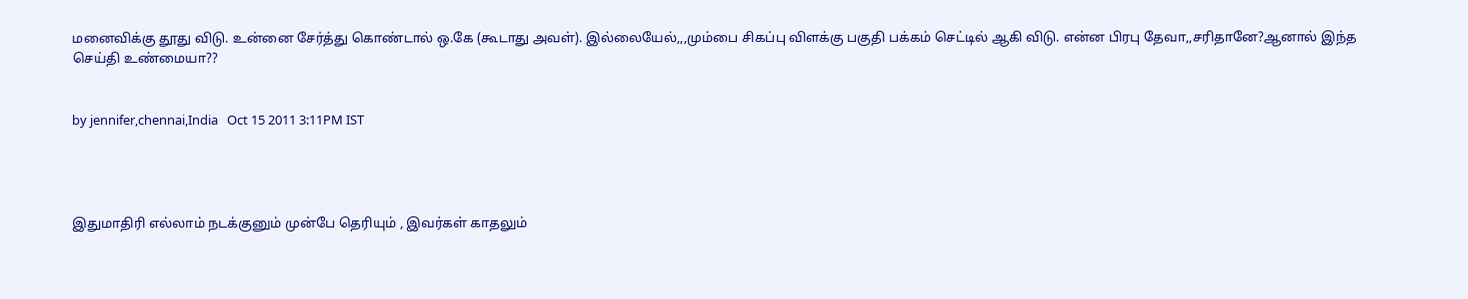மனைவிக்கு தூது விடு. உன்னை சேர்த்து கொண்டால் ஒ.கே (கூடாது அவள்). இல்லையேல்,,,மும்பை சிகப்பு விளக்கு பகுதி பக்கம் செட்டில் ஆகி விடு. என்ன பிரபு தேவா,,சரிதானே?ஆனால் இந்த செய்தி உண்மையா??


by jennifer,chennai,India   Oct 15 2011 3:11PM IST




இதுமாதிரி எல்லாம் நடக்குனும் முன்பே தெரியும் , இவர்கள் காதலும்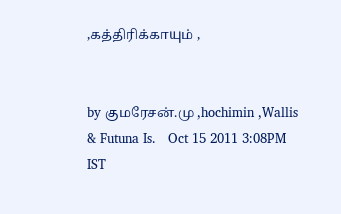,கத்திரிக்காயும் ,


by குமரேசன்.மு ,hochimin ,Wallis & Futuna Is.   Oct 15 2011 3:08PM IST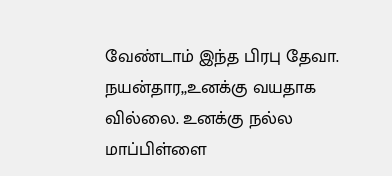வேண்டாம் இந்த பிரபு தேவா. நயன்தார,,உனக்கு வயதாக வில்லை. உனக்கு நல்ல மாப்பிள்ளை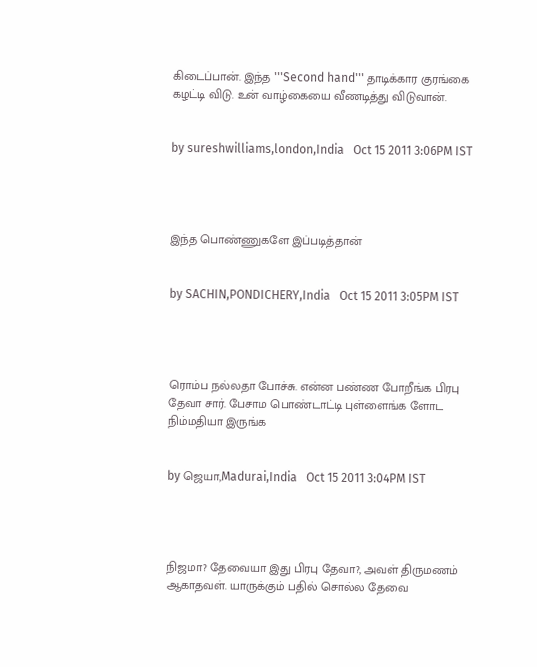கிடைப்பான். இந்த '''Second hand''' தாடிக்கார குரங்கை கழட்டி விடு. உன் வாழ்கையை வீணடித்து விடுவான்.


by sureshwilliams,london,India   Oct 15 2011 3:06PM IST




இந்த பொண்ணுகளே இப்படித்தான்


by SACHIN,PONDICHERY,India   Oct 15 2011 3:05PM IST




ரொம்ப நல்லதா போச்சு. என்ன பண்ண போறீங்க பிரபு தேவா சார். பேசாம பொண்டாட்டி புள்ளைங்க ளோட நிம்மதியா இருங்க


by ஜெயா,Madurai,India   Oct 15 2011 3:04PM IST




நிஜமா? தேவையா இது பிரபு தேவா?, அவள் திருமணம் ஆகாதவள். யாருக்கும் பதில் சொல்ல தேவை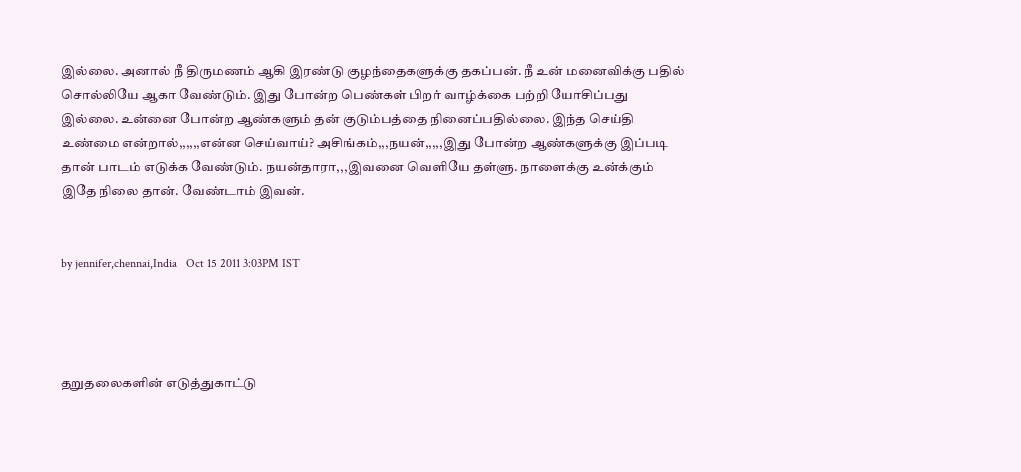இல்லை. அனால் நீ திருமணம் ஆகி இரண்டு குழந்தைகளுக்கு தகப்பன். நீ உன் மனைவிக்கு பதில் சொல்லியே ஆகா வேண்டும். இது போன்ற பெண்கள் பிறர் வாழ்க்கை பற்றி யோசிப்பது இல்லை. உன்னை போன்ற ஆண்களும் தன் குடும்பத்தை நினைப்பதில்லை. இந்த செய்தி உண்மை என்றால்,,,,,,என்ன செய்வாய்? அசிங்கம்,,,நயன்,,,,,இது போன்ற ஆண்களுக்கு இப்படி தான் பாடம் எடுக்க வேண்டும். நயன்தாரா,,,இவனை வெளியே தள்ளு. நாளைக்கு உன்க்கும் இதே நிலை தான். வேண்டாம் இவன்.


by jennifer,chennai,India   Oct 15 2011 3:03PM IST




தறுதலைகளின் எடுத்துகாட்டு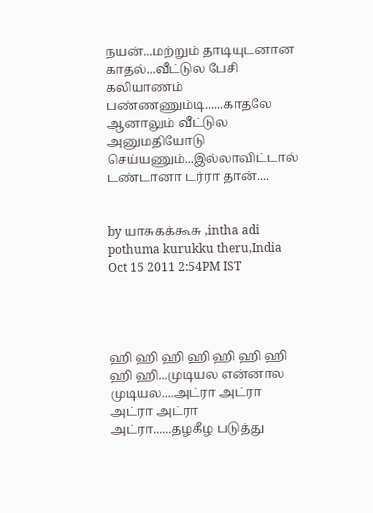நயன்...மற்றும் தாடியுடனான காதல்...வீட்டுல பேசி கலியாணம் பண்ணணும்டி......காதலே ஆனாலும் வீட்டுல அனுமதியோடு செய்யணும்...இல்லாவிட்டால் டண்டானா டர்ரா தான்....


by யாசுகக்கூசு ,intha adi pothuma kurukku theru,India   Oct 15 2011 2:54PM IST




ஹி ஹி ஹி ஹி ஹி ஹி ஹி ஹி ஹி...முடியல என்னால முடியல....அட்ரா அட்ரா அட்ரா அட்ரா அட்ரா......தழகீழ படுத்து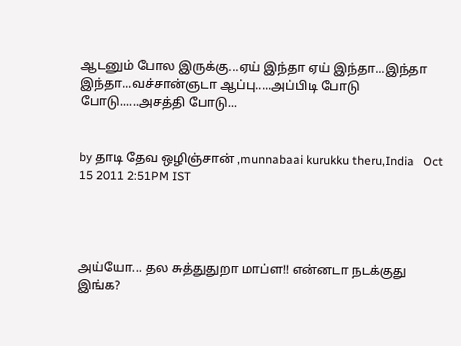ஆடனும் போல இருக்கு...ஏய் இந்தா ஏய் இந்தா...இந்தா இந்தா...வச்சான்ஞடா ஆப்பு.....அப்பிடி போடு போடு......அசத்தி போடு...


by தாடி தேவ ஒழிஞ்சான் ,munnabaai kurukku theru,India   Oct 15 2011 2:51PM IST




அய்யோ... தல சுத்துதுறா மாப்ள!! என்னடா நடக்குது இங்க?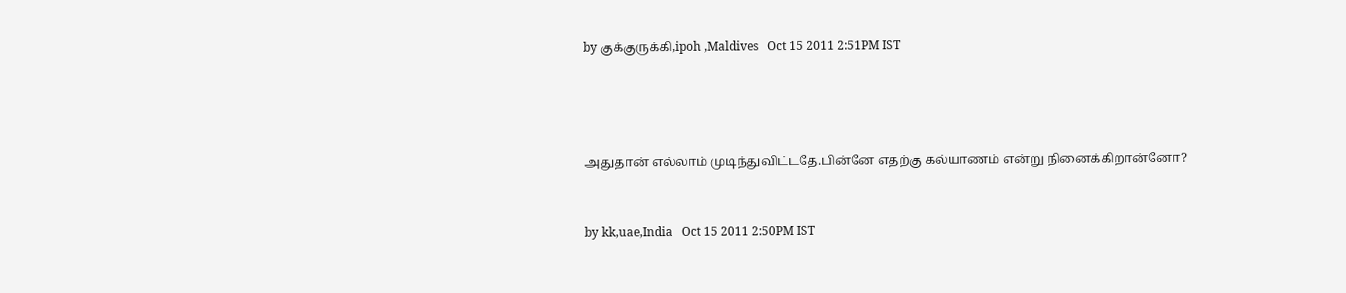by குக்குருக்கி,ipoh ,Maldives   Oct 15 2011 2:51PM IST




அதுதான் எல்லாம் முடிந்துவிட்டதே.பின்னே எதற்கு கல்யாணம் என்று நினைக்கிறான்னோ?


by kk,uae,India   Oct 15 2011 2:50PM IST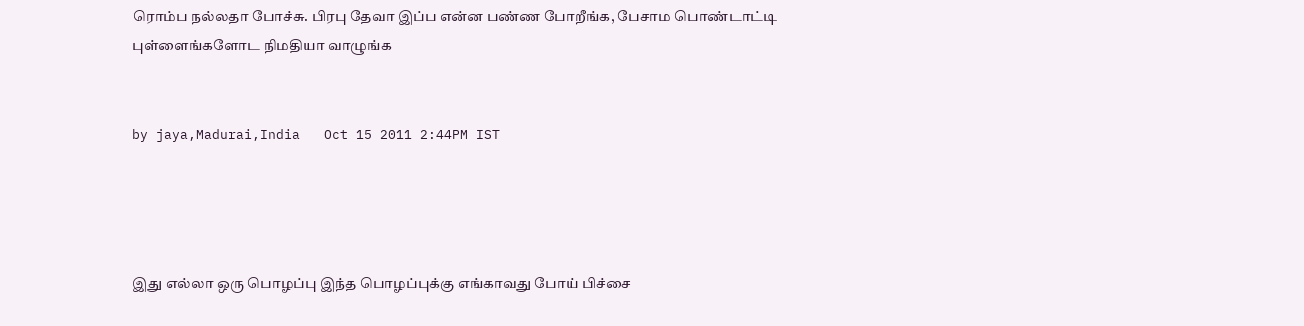ரொம்ப நல்லதா போச்சு. பிரபு தேவா இப்ப என்ன பண்ண போறீங்க, பேசாம பொண்டாட்டி புள்ளைங்களோட நிமதியா வாழுங்க


by jaya,Madurai,India   Oct 15 2011 2:44PM IST




இது எல்லா ஒரு பொழப்பு இந்த பொழப்புக்கு எங்காவது போய் பிச்சை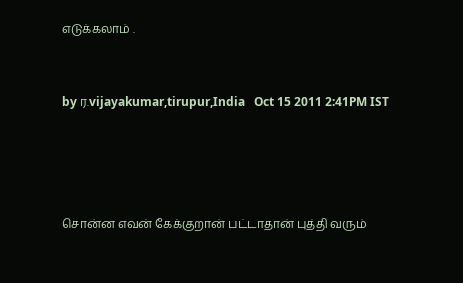எடுக்கலாம் .


by ர.vijayakumar,tirupur,India   Oct 15 2011 2:41PM IST




சொன்ன எவன் கேக்குறான் பட்டாதான் புத்தி வரும்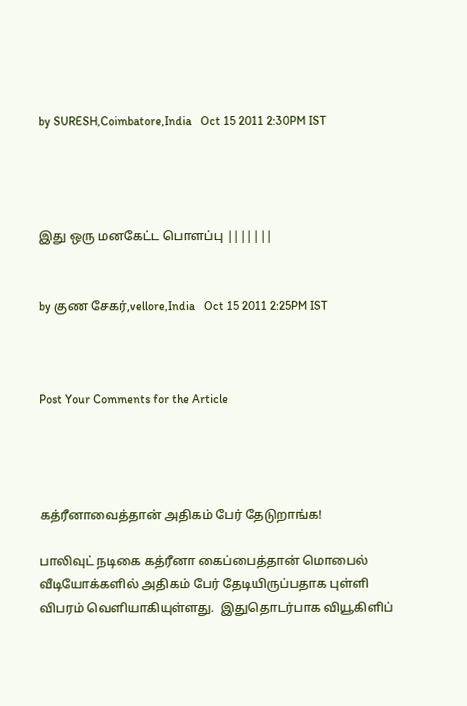by SURESH,Coimbatore,India   Oct 15 2011 2:30PM IST




இது ஒரு மனகேட்ட பொளப்பு |||||||


by குண சேகர்,vellore,India   Oct 15 2011 2:25PM IST



Post Your Comments for the Article




கத்ரீனாவைத்தான் அதிகம் பேர் தேடுறாங்க!

பாலிவுட் நடிகை கத்ரீனா கைப்பைத்தான் மொபைல் வீடியோக்களில் அதிகம் பேர் தேடியிருப்பதாக புள்ளி விபரம் வெளியாகியுள்ளது.  இதுதொடர்பாக வியூகிளிப்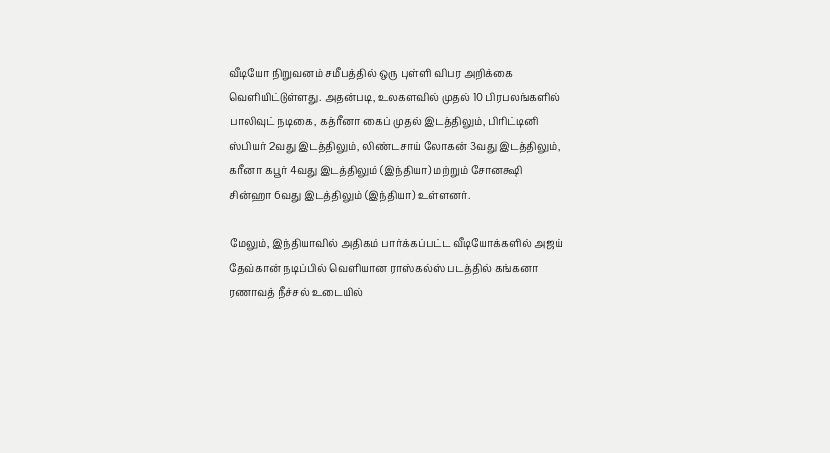வீடியோ நிறுவனம் சமீபத்தில் ஒரு புள்ளி விபர அறிக்கை வெளியிட்டுள்ளது. அதன்படி, உலகளவில் முதல் 10 பிரபலங்களில் பாலிவுட் நடிகை, கத்ரீனா கைப் முதல் இடத்திலும், பிரிட்டினி ஸ்பியர் 2வது இடத்திலும், லிண்டசாய் லோகன் 3வது இடத்திலும்,  கரீனா கபூர் 4வது இடத்திலும் (இந்தியா) மற்றும் சோனக்ஷி சின்ஹா 6வது இடத்திலும் (இந்தியா) உள்ளனர்.

மேலும், இந்தியாவில் அதிகம் பார்க்கப்பட்ட வீடியோக்களில் அஜய் தேவ்கான் நடிப்பில் வெளியான ராஸ்கல்ஸ் படத்தில் கங்கனா ரணாவத் நீச்சல் உடையில்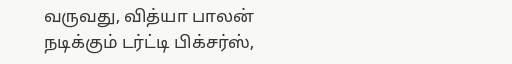வருவது, வித்யா பாலன் நடிக்கும் டர்ட்டி பிக்சர்ஸ்,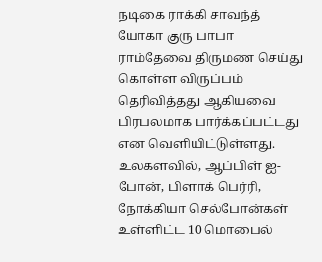நடிகை ராக்கி சாவந்த் யோகா குரு பாபா ராம்தேவை திருமண செய்து கொள்ள விருப்பம் தெரிவித்தது ஆகியவை பிரபலமாக பார்க்கப்பட்டது என வெளியிட்டுள்ளது. உலகளவில், ஆப்பிள் ஐ-போன், பிளாக் பெர்ரி, நோக்கியா செல்போன்கள் உள்ளிட்ட 10 மொபைல்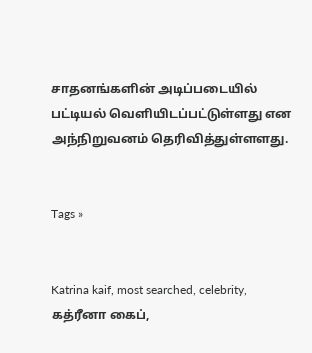சாதனங்களின் அடிப்படையில் பட்டியல் வெளியிடப்பட்டுள்ளது என அந்நிறுவனம் தெரிவித்துள்ளளது.


Tags »


Katrina kaif, most searched, celebrity, கத்ரீனா கைப்,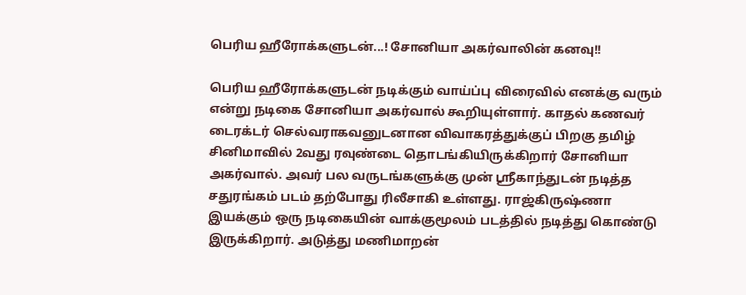பெரிய ஹீரோக்களுடன்...! சோனியா அகர்வாலின் கனவு!!

பெரிய ஹீரோக்களுடன் நடிக்கும் வாய்ப்பு விரைவில் எனக்கு வரும் என்று நடிகை சோனியா அகர்வால் கூறியுள்ளார். காதல் கணவர் டைரக்டர் செல்வராகவனுடனான விவாகரத்துக்குப் பிறகு தமிழ் சினிமாவில் 2வது ரவுண்டை தொடங்கியிருக்கிறார் சோனியா அகர்வால். அவர் பல வருடங்களுக்கு முன் ஸ்ரீகாந்துடன் நடித்த சதுரங்கம் படம் தற்போது ரிலீசாகி உள்ளது. ராஜ்கிருஷ்ணா இயக்கும் ஒரு நடிகையின் வாக்குமூலம் படத்தில் நடித்து கொண்டு இருக்கிறார். அடுத்து மணிமாறன்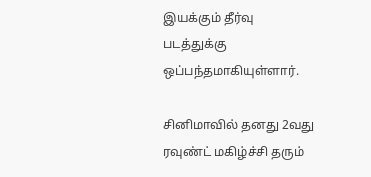இயக்கும் தீர்வு படத்துக்கு ஒப்பந்தமாகியுள்ளார்.

சினிமாவில் தனது 2வது ரவுண்ட் மகிழ்ச்சி தரும்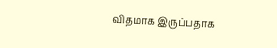விதமாக இருப்பதாக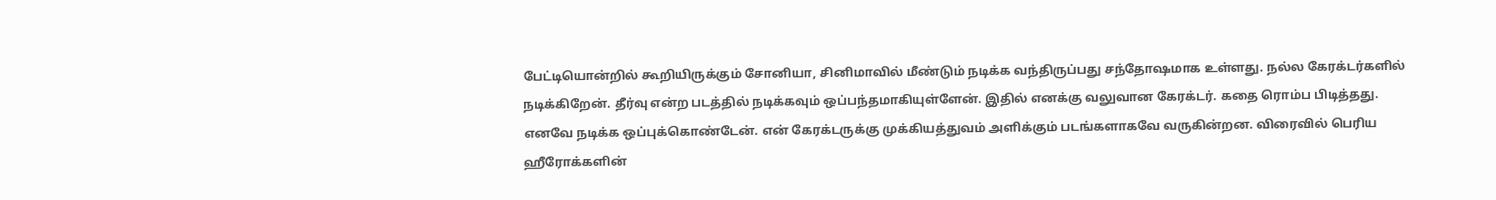பேட்டியொன்றில் கூறியிருக்கும் சோனியா, சினிமாவில் மீண்டும் நடிக்க வந்திருப்பது சந்தோஷமாக உள்ளது. நல்ல கேரக்டர்களில் நடிக்கிறேன். தீர்வு என்ற படத்தில் நடிக்கவும் ஒப்பந்தமாகியுள்ளேன். இதில் எனக்கு வலுவான கேரக்டர். கதை ரொம்ப பிடித்தது. எனவே நடிக்க ஒப்புக்கொண்டேன். என் கேரக்டருக்கு முக்கியத்துவம் அளிக்கும் படங்களாகவே வருகின்றன. விரைவில் பெரிய ஹீரோக்களின்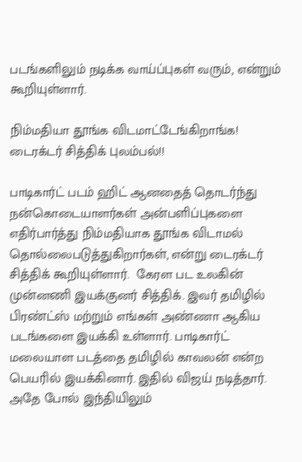படங்களிலும் நடிக்க வாய்ப்புகள் வரும், என்றும் கூறியுள்ளார்.

நிம்மதியா தூங்க விடமாட்டேங்கிறாங்க! டைரக்டர் சித்திக் புலம்பல்!!

பாடிகார்ட் படம் ஹிட் ஆனதைத் தொடர்ந்து நன்கொடையாளர்கள் அன்பளிப்புகளை எதிர்பார்த்து நிம்மதியாக தூங்க விடாமல் தொல்லைபடுத்துகிறார்கள், என்று டைரக்டர் சித்திக் கூறியுள்ளார்.  கேரள பட உலகின் முன்னணி இயக்குனர் சித்திக். இவர் தமிழில் பிரண்ட்ஸ் மற்றும் எங்கள் அண்ணா ஆகிய படங்களை இயக்கி உள்ளார். பாடிகார்ட் மலையாள படத்தை தமிழில் காவலன் என்ற பெயரில் இயக்கினார். இதில் விஜய் நடித்தார். அதே போல் இந்தியிலும்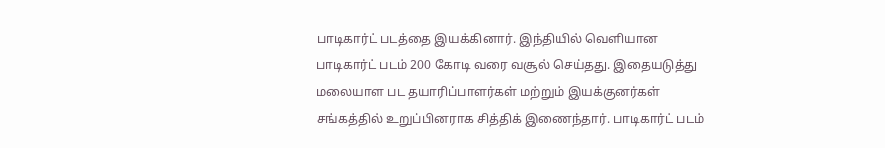பாடிகார்ட் படத்தை இயக்கினார். இந்தியில் வெளியான பாடிகார்ட் படம் 200 கோடி வரை வசூல் செய்தது. இதையடுத்து மலையாள பட தயாரிப்பாளர்கள் மற்றும் இயக்குனர்கள் சங்கத்தில் உறுப்பினராக சித்திக் இணைந்தார். பாடிகார்ட் படம்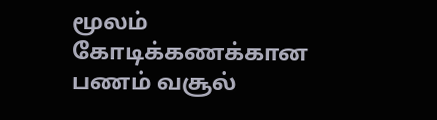மூலம் கோடிக்கணக்கான பணம் வசூல்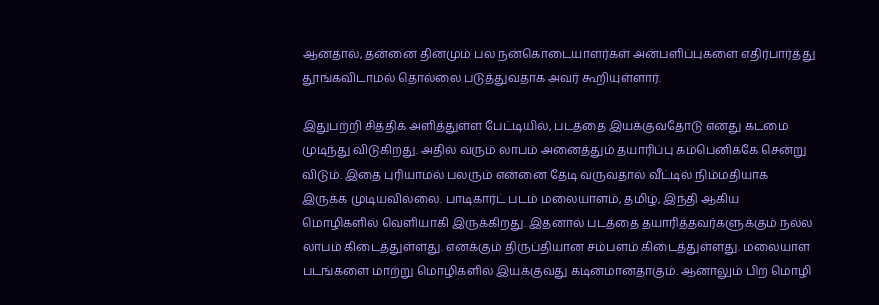ஆனதால், தன்னை தினமும் பல நன்கொடையாளர்கள் அன்பளிப்புகளை எதிர்பார்த்து தூங்கவிடாமல் தொல்லை படுத்துவதாக அவர் கூறியுள்ளார்.

இதுபற்றி சித்திக் அளித்துள்ள பேட்டியில், படத்தை இயக்குவதோடு எனது கடமை முடிந்து விடுகிறது. அதில் வரும் லாபம் அனைத்தும் தயாரிப்பு கம்பெனிக்கே சென்று விடும். இதை புரியாமல் பலரும் என்னை தேடி வருவதால் வீட்டில் நிம்மதியாக இருக்க முடியவில்லை. பாடிகார்ட் படம் மலையாளம், தமிழ், இந்தி ஆகிய மொழிகளில் வெளியாகி இருக்கிறது. இதனால் படத்தை தயாரித்தவர்களுக்கும் நல்ல லாபம் கிடைத்துள்ளது. எனக்கும் திருப்தியான சம்பளம் கிடைத்துள்ளது. மலையாள படங்களை மாற்று மொழிகளில் இயக்குவது கடினமானதாகும். ஆனாலும் பிற மொழி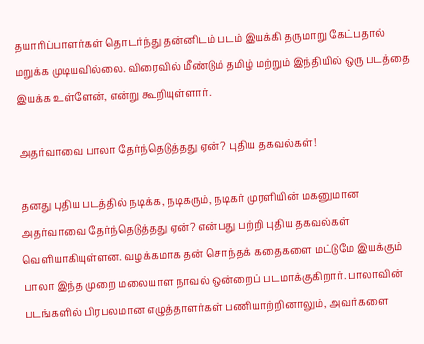தயாரிப்பாளர்கள் தொடர்ந்து தன்னிடம் படம் இயக்கி தருமாறு கேட்பதால் மறுக்க முடியவில்லை. விரைவில் மீண்டும் தமிழ் மற்றும் இந்தியில் ஒரு படத்தை இயக்க உள்ளேன், என்று கூறியுள்ளார்.

அதர்வாவை பாலா தேர்ந்தெடுத்தது ஏன்? புதிய தகவல்கள்!

தனது புதிய படத்தில் நடிக்க, நடிகரும், நடிகர் முரளியின் மகனுமான அதர்வாவை தேர்ந்தெடுத்தது ஏன்? என்பது பற்றி புதிய தகவல்கள் வெளியாகியுள்ளன. வழக்கமாக தன் சொந்தக் கதைகளை மட்டுமே இயக்கும் பாலா இந்த முறை மலையாள நாவல் ஒன்றைப் படமாக்குகிறார். பாலாவின் படங்களில் பிரபலமான எழுத்தாளர்கள் பணியாற்றினாலும், அவர்களை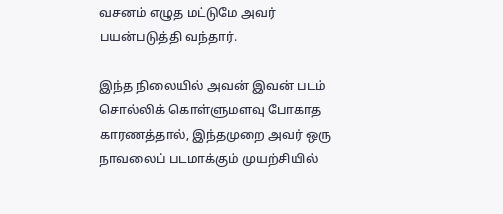வசனம் எழுத மட்டுமே அவர் பயன்படுத்தி வந்தார்.

இந்த நிலையில் அவன் இவன் படம் சொல்லிக் கொள்ளுமளவு போகாத காரணத்தால், இந்தமுறை அவர் ஒரு நாவலைப் படமாக்கும் முயற்சியில்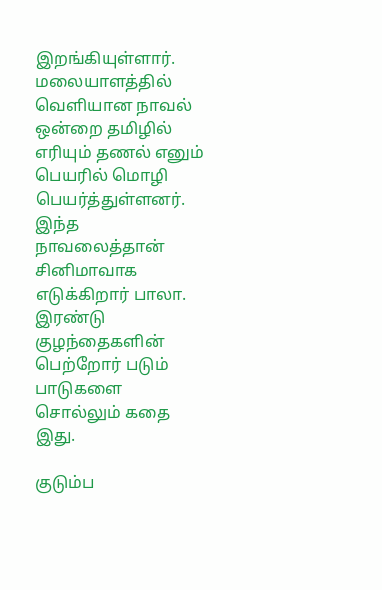இறங்கியுள்ளார். மலையாளத்தில் வெளியான நாவல் ஒன்றை தமிழில் எரியும் தணல் எனும் பெயரில் மொழி பெயர்த்துள்ளனர். இந்த நாவலைத்தான் சினிமாவாக எடுக்கிறார் பாலா. இரண்டு குழந்தைகளின் பெற்றோர் படும் பாடுகளை சொல்லும் கதை இது.

குடும்ப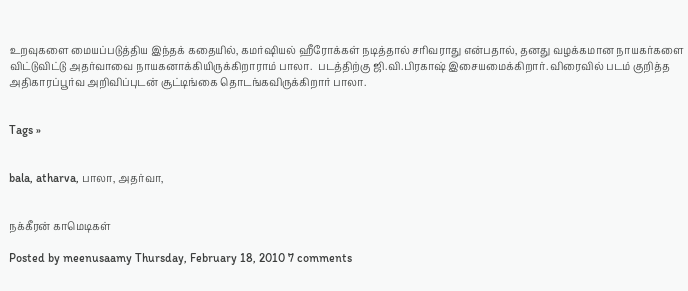உறவுகளை மையப்படுத்திய இந்தக் கதையில், கமர்ஷியல் ஹீரோக்கள் நடித்தால் சரிவராது என்பதால், தனது வழக்கமான நாயகர்களை விட்டுவிட்டு அதர்வாவை நாயகனாக்கியிருக்கிறாராம் பாலா.  படத்திற்கு ஜி.வி.பிரகாஷ் இசையமைக்கிறார். விரைவில் படம் குறித்த அதிகாரப்பூர்வ அறிவிப்புடன் சூட்டிங்கை தொடங்கவிருக்கிறார் பாலா.


Tags »


bala, atharva, பாலா, அதர்வா,


நக்கீரன் காமெடிகள்

Posted by meenusaamy Thursday, February 18, 2010 7 comments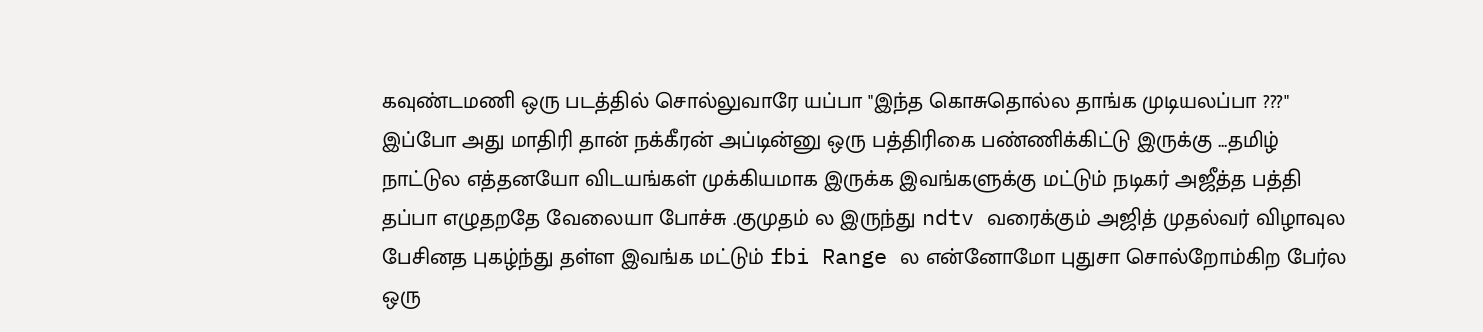கவுண்டமணி ஒரு படத்தில் சொல்லுவாரே யப்பா "இந்த கொசுதொல்ல தாங்க முடியலப்பா ???" இப்போ அது மாதிரி தான் நக்கீரன் அப்டின்னு ஒரு பத்திரிகை பண்ணிக்கிட்டு இருக்கு ...தமிழ் நாட்டுல எத்தனயோ விடயங்கள் முக்கியமாக இருக்க இவங்களுக்கு மட்டும் நடிகர் அஜீத்த பத்தி தப்பா எழுதறதே வேலையா போச்சு .குமுதம் ல இருந்து ndtv வரைக்கும் அஜித் முதல்வர் விழாவுல பேசினத புகழ்ந்து தள்ள இவங்க மட்டும் fbi Range ல என்னோமோ புதுசா சொல்றோம்கிற பேர்ல ஒரு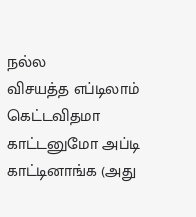நல்ல
விசயத்த எப்டிலாம் கெட்டவிதமா காட்டனுமோ அப்டி காட்டினாங்க (அது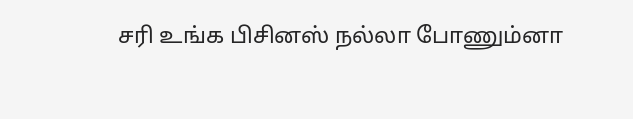சரி உங்க பிசினஸ் நல்லா போணும்னா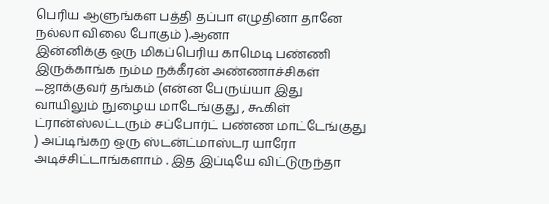பெரிய ஆளுங்கள பத்தி தப்பா எழுதினா தானே நல்லா விலை போகும் ).ஆனா
இன்னிக்கு ஒரு மிகப்பெரிய காமெடி பண்ணி இருக்காங்க நம்ம நக்கீரன் அண்ணாச்சிகள் ....ஜாக்குவர் தங்கம் (என்ன பேருய்யா இது வாயிலும் நுழைய மாடேங்குது , கூகிள் ட்ரான்ஸ்லட்டரும் சப்போர்ட் பண்ண மாட்டேங்குது ) அப்டிங்கற ஒரு ஸ்டன்ட்மாஸ்டர யாரோ  அடிச்சிட்டாங்களாம் . இத இப்டியே விட்டுருந்தா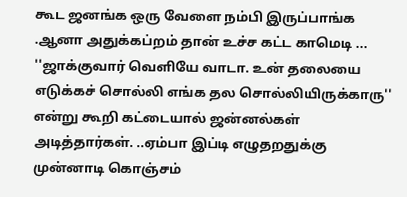கூட ஜனங்க ஒரு வேளை நம்பி இருப்பாங்க .ஆனா அதுக்கப்றம் தான் உச்ச கட்ட காமெடி ... ''ஜாக்குவார் வெளியே வாடா. உன் தலையை எடுக்கச் சொல்லி எங்க தல சொல்லியிருக்காரு'' என்று கூறி கட்டையால் ஜன்னல்கள் அடித்தார்கள். ..ஏம்பா இப்டி எழுதறதுக்கு
முன்னாடி கொஞ்சம்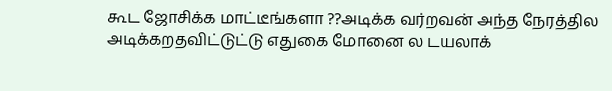கூட ஜோசிக்க மாட்டீங்களா ??அடிக்க வர்றவன் அந்த நேரத்தில அடிக்கறதவிட்டுட்டு எதுகை மோனை ல டயலாக்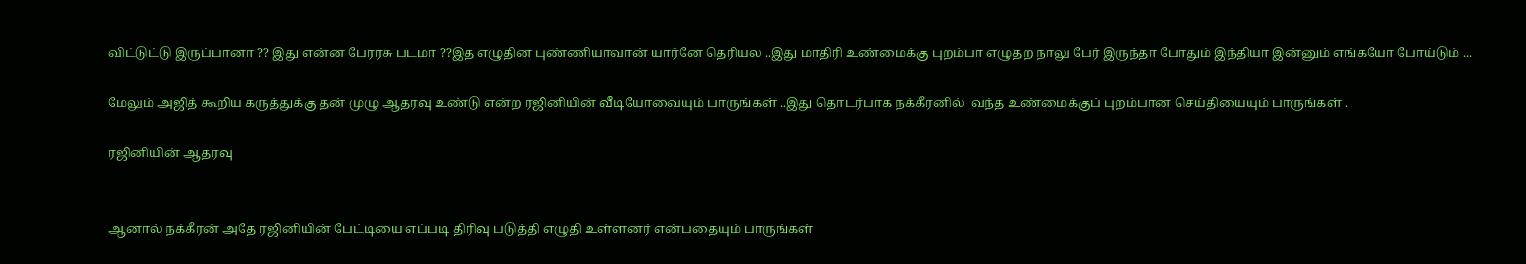விட்டுட்டு இருப்பானா ?? இது என்ன பேரரசு படமா ??இத எழுதின புண்ணியாவான் யார்னே தெரியல ..இது மாதிரி உண்மைக்கு புறம்பா எழுதற நாலு பேர் இருந்தா போதும் இந்தியா இன்னும் எங்கயோ போய்டும் ...

மேலும் அஜித் கூறிய கருத்துக்கு தன் முழு ஆதரவு உண்டு என்ற ரஜினியின் வீடியோவையும் பாருங்கள் ..இது தொடர்பாக நக்கீரனில்  வந்த உண்மைக்குப் புறம்பான செய்தியையும் பாருங்கள் .

ரஜினியின் ஆதரவு


ஆனால் நக்கீரன் அதே ரஜினியின் பேட்டியை எப்படி திரிவு படுத்தி எழுதி உள்ளனர் என்பதையும் பாருங்கள்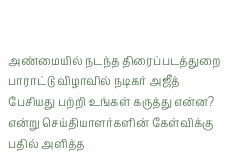அண்மையில் நடந்த திரைப்படத்துறை பாராட்டு விழாவில் நடிகர் அஜீத் பேசியது பற்றி உங்கள் கருத்து என்ன? என்று செய்தியாளர்களின் கேள்விக்கு பதில் அளித்த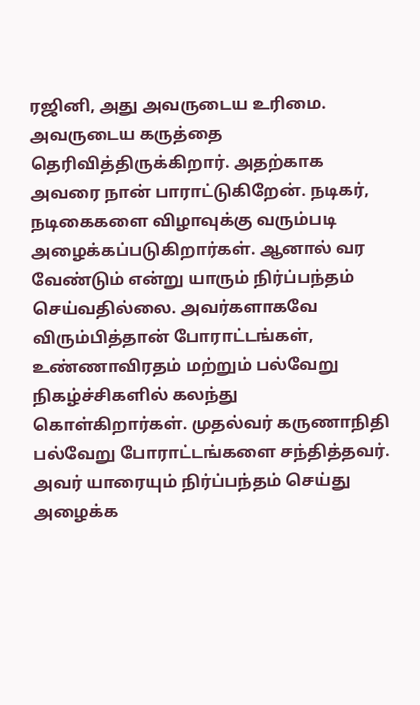ரஜினி, அது அவருடைய உரிமை. அவருடைய கருத்தை தெரிவித்திருக்கிறார். அதற்காக அவரை நான் பாராட்டுகிறேன். நடிகர், நடிகைகளை விழாவுக்கு வரும்படி அழைக்கப்படுகிறார்கள். ஆனால் வர வேண்டும் என்று யாரும் நிர்ப்பந்தம் செய்வதில்லை. அவர்களாகவே விரும்பித்தான் போராட்டங்கள், உண்ணாவிரதம் மற்றும் பல்வேறு நிகழ்ச்சிகளில் கலந்து கொள்கிறார்கள். முதல்வர் கருணாநிதி பல்வேறு போராட்டங்களை சந்தித்தவர். அவர் யாரையும் நிர்ப்பந்தம் செய்து அழைக்க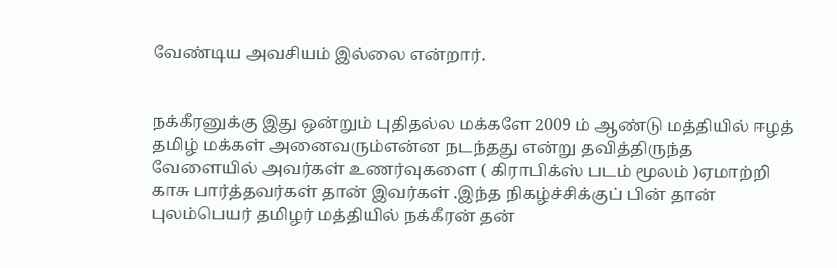வேண்டிய அவசியம் இல்லை என்றார்.


நக்கீரனுக்கு இது ஒன்றும் புதிதல்ல மக்களே 2009 ம் ஆண்டு மத்தியில் ஈழத்  தமிழ் மக்கள் அனைவரும்என்ன நடந்தது என்று தவித்திருந்த வேளையில் அவர்கள் உணர்வுகளை ( கிராபிக்ஸ் படம் மூலம் )ஏமாற்றி காசு பார்த்தவர்கள் தான் இவர்கள் .இந்த நிகழ்ச்சிக்குப் பின் தான் புலம்பெயர் தமிழர் மத்தியில் நக்கீரன் தன்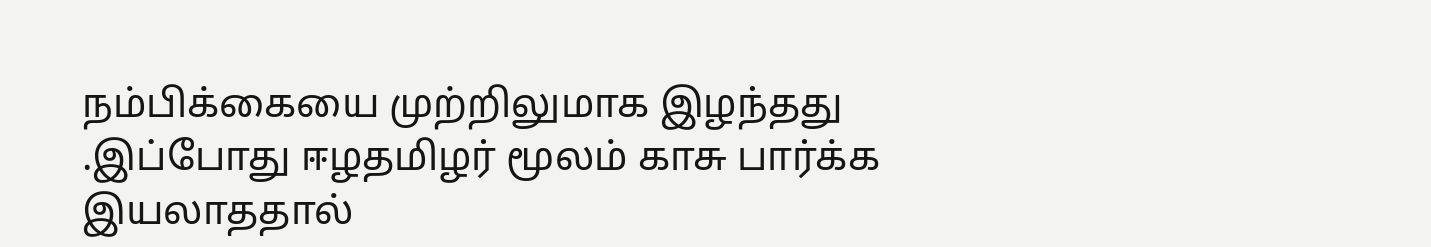நம்பிக்கையை முற்றிலுமாக இழந்தது .இப்போது ஈழதமிழர் மூலம் காசு பார்க்க இயலாததால்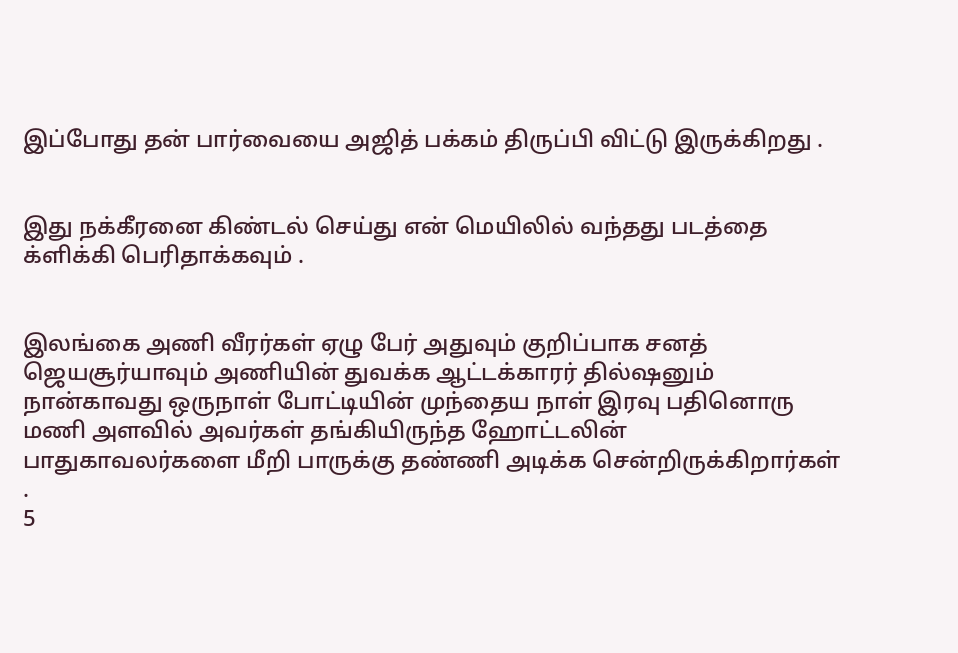இப்போது தன் பார்வையை அஜித் பக்கம் திருப்பி விட்டு இருக்கிறது .


இது நக்கீரனை கிண்டல் செய்து என் மெயிலில் வந்தது படத்தை க்ளிக்கி பெரிதாக்கவும் .


இலங்கை அணி வீரர்கள் ஏழு பேர் அதுவும் குறிப்பாக சனத் ஜெயசூர்யாவும் அணியின் துவக்க ஆட்டக்காரர் தில்ஷனும் நான்காவது ஒருநாள் போட்டியின் முந்தைய நாள் இரவு பதினொரு மணி அளவில் அவர்கள் தங்கியிருந்த ஹோட்டலின் பாதுகாவலர்களை மீறி பாருக்கு தண்ணி அடிக்க சென்றிருக்கிறார்கள் .
5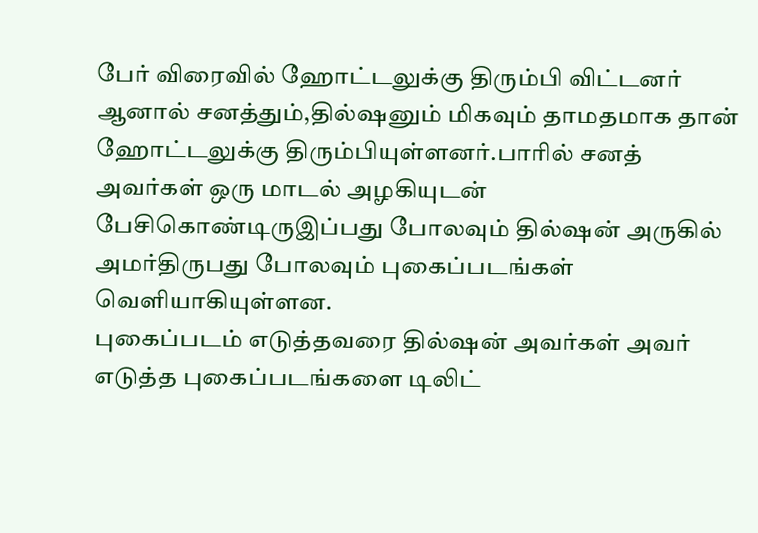பேர் விரைவில் ஹோட்டலுக்கு திரும்பி விட்டனர் ஆனால் சனத்தும்,தில்ஷனும் மிகவும் தாமதமாக தான் ஹோட்டலுக்கு திரும்பியுள்ளனர்.பாரில் சனத் அவர்கள் ஒரு மாடல் அழகியுடன் பேசிகொண்டிருஇப்பது போலவும் தில்ஷன் அருகில் அமர்திருபது போலவும் புகைப்படங்கள் வெளியாகியுள்ளன.
புகைப்படம் எடுத்தவரை தில்ஷன் அவர்கள் அவர் எடுத்த புகைப்படங்களை டிலிட்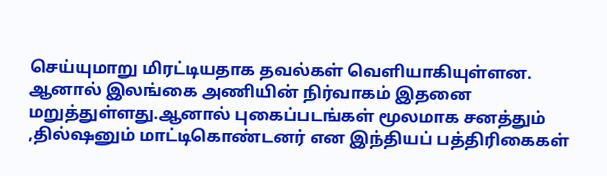செய்யுமாறு மிரட்டியதாக தவல்கள் வெளியாகியுள்ளன.
ஆனால் இலங்கை அணியின் நிர்வாகம் இதனை மறுத்துள்ளது.ஆனால் புகைப்படங்கள் மூலமாக சனத்தும் ,தில்ஷனும் மாட்டிகொண்டனர் என இந்தியப் பத்திரிகைகள்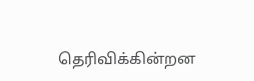தெரிவிக்கின்றன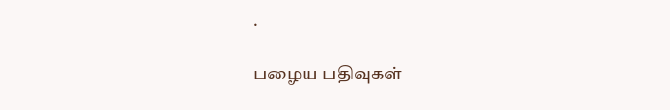.

பழைய பதிவுகள்